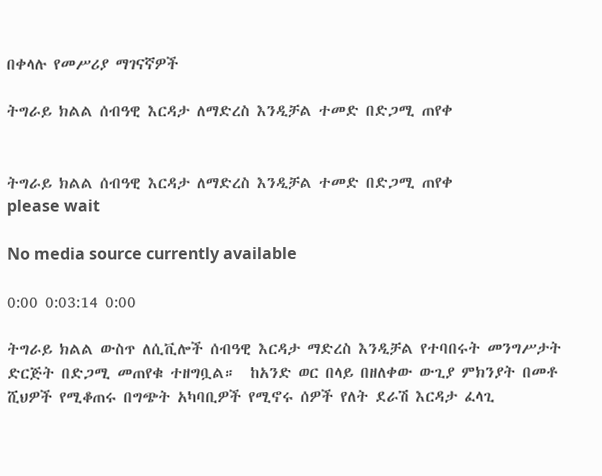በቀላሉ የመሥሪያ ማገናኛዎች

ትግራይ ክልል ሰብዓዊ እርዳታ ለማድረስ እንዲቻል ተመድ በድጋሚ ጠየቀ


ትግራይ ክልል ሰብዓዊ እርዳታ ለማድረስ እንዲቻል ተመድ በድጋሚ ጠየቀ
please wait

No media source currently available

0:00 0:03:14 0:00

ትግራይ ክልል ውስጥ ለሲቪሎች ሰብዓዊ እርዳታ ማድረስ እንዲቻል የተባበሩት መንግሥታት ድርጅት በድጋሚ መጠየቁ ተዘግቧል።  ከአንድ ወር በላይ በዘለቀው ውጊያ ምክንያት በመቶ ሺህዎች የሚቆጠሩ በግጭት አካባቢዎች የሚኖሩ ሰዎች የለት ደራሽ እርዳታ ፈላጊ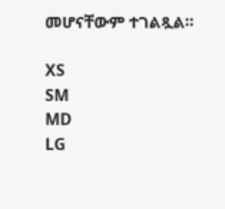መሆናቸውም ተገልጿል።

XS
SM
MD
LG